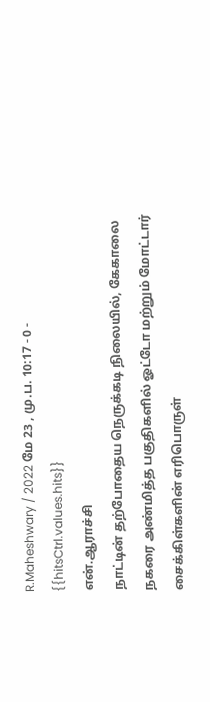R.Maheshwary / 2022 மே 23 , மு.ப. 10:17 - 0 - {{hitsCtrl.values.hits}}
என்.ஆராச்சி
நாட்டின் தற்போதைய நெருக்கடி நிலையில், கேகாலை நகரை அண்மித்த பகுதிகளில் ஓட்டோ மற்றும் மோட்டார் சைக்கிள்களின் எரிபொருள்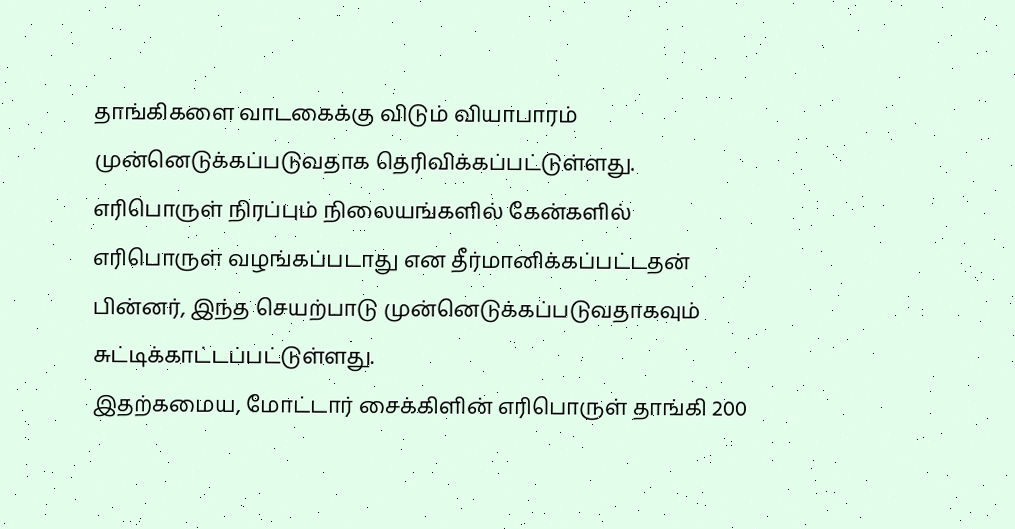தாங்கிகளை வாடகைக்கு விடும் வியாபாரம் முன்னெடுக்கப்படுவதாக தெரிவிக்கப்பட்டுள்ளது.
எரிபொருள் நிரப்பும் நிலையங்களில் கேன்களில் எரிபொருள் வழங்கப்படாது என தீர்மானிக்கப்பட்டதன் பின்னர், இந்த செயற்பாடு முன்னெடுக்கப்படுவதாகவும் சுட்டிக்காட்டப்பட்டுள்ளது.
இதற்கமைய, மோட்டார் சைக்கிளின் எரிபொருள் தாங்கி 200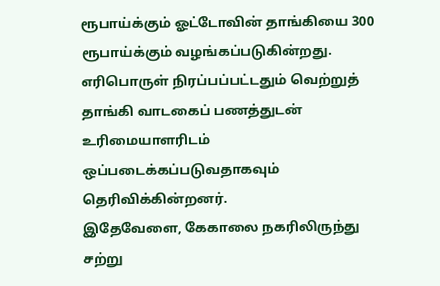ரூபாய்க்கும் ஓட்டோவின் தாங்கியை 300 ரூபாய்க்கும் வழங்கப்படுகின்றது.
எரிபொருள் நிரப்பப்பட்டதும் வெற்றுத் தாங்கி வாடகைப் பணத்துடன் உரிமையாளரிடம் ஒப்படைக்கப்படுவதாகவும் தெரிவிக்கின்றனர்.
இதேவேளை, கேகாலை நகரிலிருந்து சற்று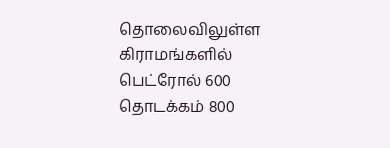தொலைவிலுள்ள கிராமங்களில் பெட்ரோல் 600 தொடக்கம் 800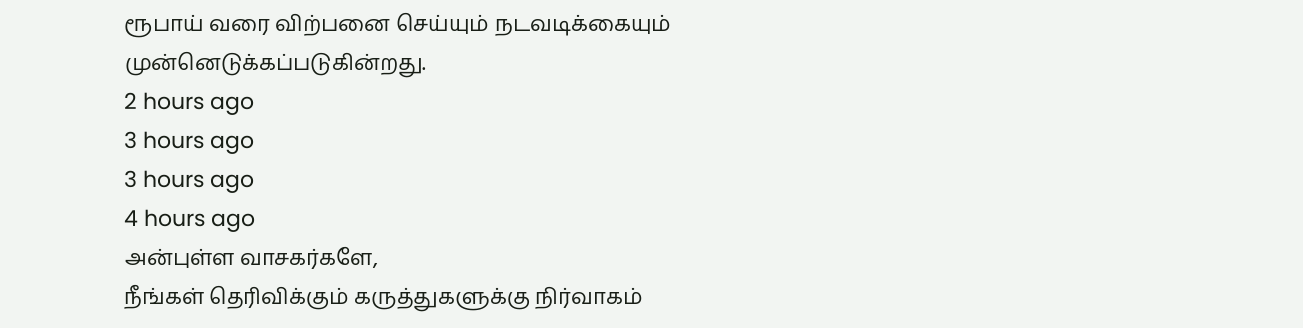ரூபாய் வரை விற்பனை செய்யும் நடவடிக்கையும் முன்னெடுக்கப்படுகின்றது.
2 hours ago
3 hours ago
3 hours ago
4 hours ago
அன்புள்ள வாசகர்களே,
நீங்கள் தெரிவிக்கும் கருத்துகளுக்கு நிர்வாகம்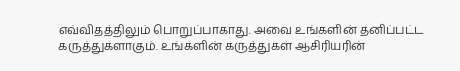எவ்விதத்திலும் பொறுப்பாகாது. அவை உங்களின் தனிப்பட்ட கருத்துகளாகும். உங்களின் கருத்துகள் ஆசிரியரின்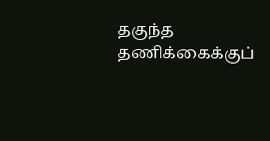தகுந்த தணிக்கைக்குப்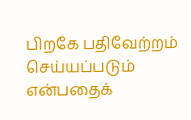பிறகே பதிவேற்றம் செய்யப்படும் என்பதைக்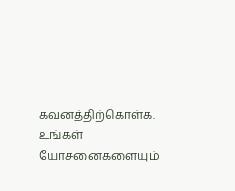கவனத்திற்கொள்க. உங்கள் யோசனைகளையும்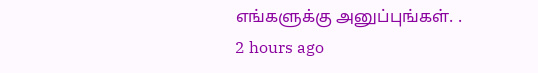எங்களுக்கு அனுப்புங்கள். .
2 hours ago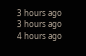3 hours ago
3 hours ago
4 hours ago